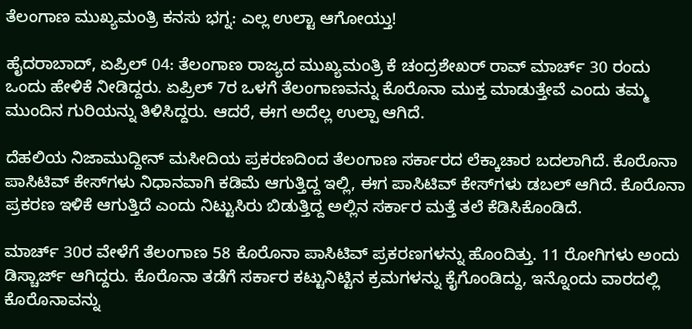ತೆಲಂಗಾಣ ಮುಖ್ಯಮಂತ್ರಿ ಕನಸು ಭಗ್ನ: ಎಲ್ಲ ಉಲ್ಟಾ ಆಗೋಯ್ತು!

ಹೈದರಾಬಾದ್, ಏಪ್ರಿಲ್ 04: ತೆಲಂಗಾಣ ರಾಜ್ಯದ ಮುಖ್ಯಮಂತ್ರಿ ಕೆ ಚಂದ್ರಶೇಖರ್ ರಾವ್ ಮಾರ್ಚ್ 30 ರಂದು ಒಂದು ಹೇಳಿಕೆ ನೀಡಿದ್ದರು. ಏಪ್ರಿಲ್ 7ರ ಒಳಗೆ ತೆಲಂಗಾಣವನ್ನು ಕೊರೊನಾ ಮುಕ್ತ ಮಾಡುತ್ತೇವೆ ಎಂದು ತಮ್ಮ ಮುಂದಿನ ಗುರಿಯನ್ನು ತಿಳಿಸಿದ್ದರು. ಆದರೆ, ಈಗ ಅದೆಲ್ಲ ಉಲ್ಪಾ ಆಗಿದೆ.

ದೆಹಲಿಯ ನಿಜಾಮುದ್ದೀನ್ ಮಸೀದಿಯ ಪ್ರಕರಣದಿಂದ ತೆಲಂಗಾಣ ಸರ್ಕಾರದ ಲೆಕ್ಕಾಚಾರ ಬದಲಾಗಿದೆ. ಕೊರೊನಾ ಪಾಸಿಟಿವ್ ಕೇಸ್‌ಗಳು ನಿಧಾನವಾಗಿ ಕಡಿಮೆ ಆಗುತ್ತಿದ್ದ ಇಲ್ಲಿ, ಈಗ ಪಾಸಿಟಿವ್ ಕೇಸ್‌ಗಳು ಡಬಲ್ ಆಗಿದೆ. ಕೊರೊನಾ ಪ್ರಕರಣ ಇಳಿಕೆ ಆಗುತ್ತಿದೆ ಎಂದು ನಿಟ್ಟುಸಿರು ಬಿಡುತ್ತಿದ್ದ ಅಲ್ಲಿನ ಸರ್ಕಾರ ಮತ್ತೆ ತಲೆ ಕೆಡಿಸಿಕೊಂಡಿದೆ.

ಮಾರ್ಚ್ 30ರ ವೇಳೆಗೆ ತೆಲಂಗಾಣ 58 ಕೊರೊನಾ ಪಾಸಿಟಿವ್ ಪ್ರಕರಣಗಳನ್ನು ಹೊಂದಿತ್ತು. 11 ರೋಗಿಗಳು ಅಂದು ಡಿಸ್ಚಾರ್ಜ್ ಆಗಿದ್ದರು. ಕೊರೊನಾ ತಡೆಗೆ ಸರ್ಕಾರ ಕಟ್ಟುನಿಟ್ಟಿನ ಕ್ರಮಗಳನ್ನು ಕೈಗೊಂಡಿದ್ದು, ಇನ್ನೊಂದು ವಾರದಲ್ಲಿ ಕೊರೊನಾವನ್ನು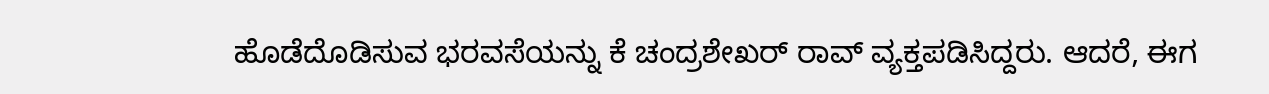ಹೊಡೆದೊಡಿಸುವ ಭರವಸೆಯನ್ನು ಕೆ ಚಂದ್ರಶೇಖರ್ ರಾವ್ ವ್ಯಕ್ತಪಡಿಸಿದ್ದರು. ಆದರೆ, ಈಗ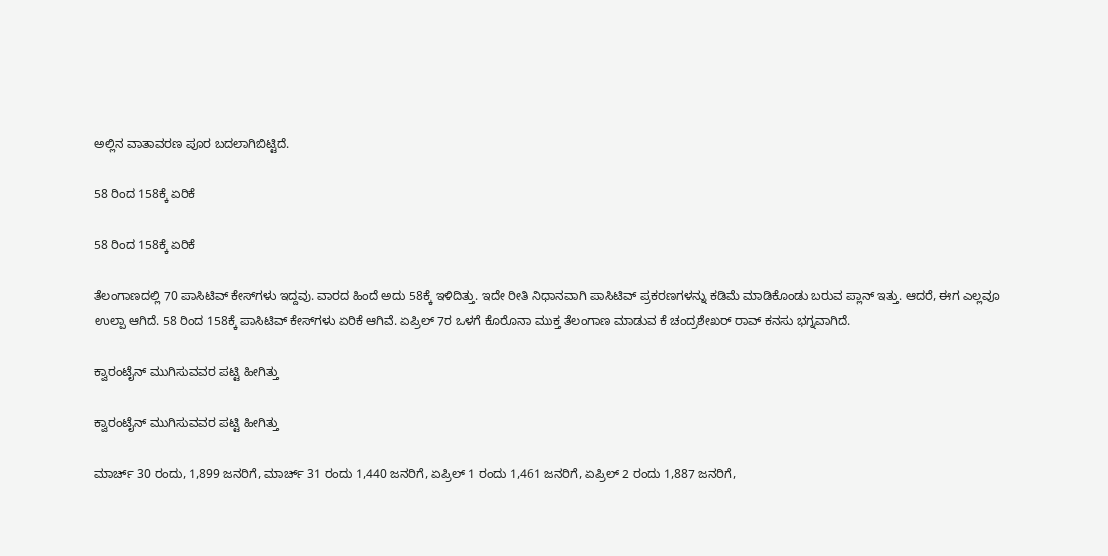ಅಲ್ಲಿನ ವಾತಾವರಣ ಪೂರ ಬದಲಾಗಿಬಿಟ್ಟಿದೆ.

58 ರಿಂದ 158ಕ್ಕೆ ಏರಿಕೆ

58 ರಿಂದ 158ಕ್ಕೆ ಏರಿಕೆ

ತೆಲಂಗಾಣದಲ್ಲಿ 70 ಪಾಸಿಟಿವ್ ಕೇಸ್‌ಗಳು ಇದ್ದವು. ವಾರದ ಹಿಂದೆ ಅದು 58ಕ್ಕೆ ಇಳಿದಿತ್ತು. ಇದೇ ರೀತಿ ನಿಧಾನವಾಗಿ ಪಾಸಿಟಿವ್ ಪ್ರಕರಣಗಳನ್ನು ಕಡಿಮೆ ಮಾಡಿಕೊಂಡು ಬರುವ ಪ್ಲಾನ್ ಇತ್ತು. ಆದರೆ, ಈಗ ಎಲ್ಲವೂ ಉಲ್ಪಾ ಆಗಿದೆ. 58 ರಿಂದ 158ಕ್ಕೆ ಪಾಸಿಟಿವ್ ಕೇಸ್‌ಗಳು ಏರಿಕೆ ಆಗಿವೆ. ಏಪ್ರಿಲ್ 7ರ ಒಳಗೆ ಕೊರೊನಾ ಮುಕ್ತ ತೆಲಂಗಾಣ ಮಾಡುವ ಕೆ ಚಂದ್ರಶೇಖರ್ ರಾವ್‌ ಕನಸು ಭಗ್ನವಾಗಿದೆ.

ಕ್ವಾರಂಟೈನ್ ಮುಗಿಸುವವರ ಪಟ್ಟಿ ಹೀಗಿತ್ತು

ಕ್ವಾರಂಟೈನ್ ಮುಗಿಸುವವರ ಪಟ್ಟಿ ಹೀಗಿತ್ತು

ಮಾರ್ಚ್ 30 ರಂದು, 1,899 ಜನರಿಗೆ, ಮಾರ್ಚ್ 31 ರಂದು 1,440 ಜನರಿಗೆ, ಏಪ್ರಿಲ್ 1 ರಂದು 1,461 ಜನರಿಗೆ, ಏಪ್ರಿಲ್ 2 ರಂದು 1,887 ಜನರಿಗೆ,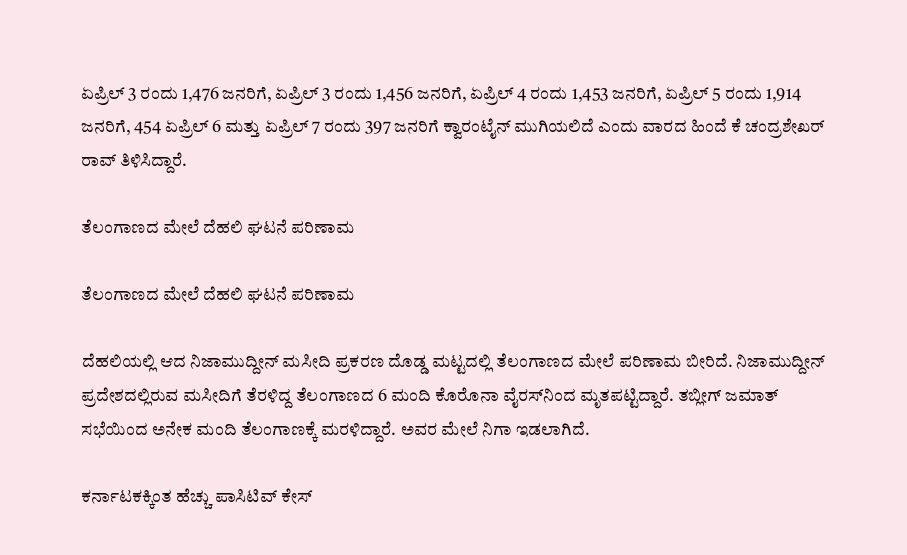ಏಪ್ರಿಲ್ 3 ರಂದು 1,476 ಜನರಿಗೆ, ಏಪ್ರಿಲ್ 3 ರಂದು 1,456 ಜನರಿಗೆ, ಏಪ್ರಿಲ್ 4 ರಂದು 1,453 ಜನರಿಗೆ, ಏಪ್ರಿಲ್ 5 ರಂದು 1,914 ಜನರಿಗೆ, 454 ಏಪ್ರಿಲ್ 6 ಮತ್ತು ಏಪ್ರಿಲ್ 7 ರಂದು 397 ಜನರಿಗೆ ಕ್ವಾರಂಟೈನ್ ಮುಗಿಯಲಿದೆ ಎಂದು ವಾರದ ಹಿಂದೆ ಕೆ ಚಂದ್ರಶೇಖರ್ ರಾವ್ ತಿಳಿಸಿದ್ದಾರೆ.

ತೆಲಂಗಾಣದ ಮೇಲೆ ದೆಹಲಿ ಘಟನೆ ಪರಿಣಾಮ

ತೆಲಂಗಾಣದ ಮೇಲೆ ದೆಹಲಿ ಘಟನೆ ಪರಿಣಾಮ

ದೆಹಲಿಯಲ್ಲಿ ಆದ ನಿಜಾಮುದ್ದೀನ್ ಮಸೀದಿ ಪ್ರಕರಣ ದೊಡ್ಡ ಮಟ್ಟದಲ್ಲಿ ತೆಲಂಗಾಣದ ಮೇಲೆ ಪರಿಣಾಮ ಬೀರಿದೆ. ನಿಜಾಮುದ್ದೀನ್‌ ಪ್ರದೇಶದಲ್ಲಿರುವ ಮಸೀದಿಗೆ ತೆರಳಿದ್ದ ತೆಲಂಗಾಣದ 6 ಮಂದಿ ಕೊರೊನಾ ವೈರಸ್‌ನಿಂದ ಮೃತಪಟ್ಟಿದ್ದಾರೆ. ತಬ್ಲೀಗ್ ಜಮಾತ್ ಸಭೆಯಿಂದ ಅನೇಕ ಮಂದಿ ತೆಲಂಗಾಣಕ್ಕೆ ಮರಳಿದ್ದಾರೆ. ಅವರ ಮೇಲೆ ನಿಗಾ ಇಡಲಾಗಿದೆ.

ಕರ್ನಾಟಕಕ್ಕಿಂತ ಹೆಚ್ಚು ಪಾಸಿಟಿವ್ ಕೇಸ್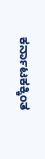ಕರ್ನಾಟಕಕ್ಕಿಂತ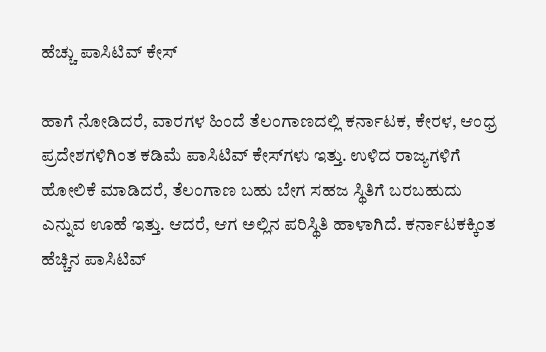ಹೆಚ್ಚು ಪಾಸಿಟಿವ್ ಕೇಸ್

ಹಾಗೆ ನೋಡಿದರೆ, ವಾರಗಳ ಹಿಂದೆ ತೆಲಂಗಾಣದಲ್ಲಿ ಕರ್ನಾಟಕ, ಕೇರಳ, ಆಂಧ್ರ ಪ್ರದೇಶಗಳಿಗಿಂತ ಕಡಿಮೆ ಪಾಸಿಟಿವ್ ಕೇಸ್‌ಗಳು ಇತ್ತು. ಉಳಿದ ರಾಜ್ಯಗಳಿಗೆ ಹೋಲಿಕೆ ಮಾಡಿದರೆ, ತೆಲಂಗಾಣ ಬಹು ಬೇಗ ಸಹಜ ಸ್ಥಿತಿಗೆ ಬರಬಹುದು ಎನ್ನುವ ಊಹೆ ಇತ್ತು. ಆದರೆ, ಆಗ ಅಲ್ಲಿನ ಪರಿಸ್ಥಿತಿ ಹಾಳಾಗಿದೆ. ಕರ್ನಾಟಕಕ್ಕಿಂತ ಹೆಚ್ಚಿನ ಪಾಸಿಟಿವ್‌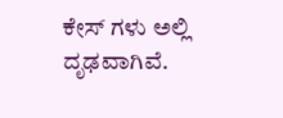ಕೇಸ್ ಗಳು ಅಲ್ಲಿ ದೃಢವಾಗಿವೆ.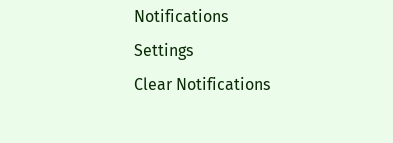Notifications
Settings
Clear Notifications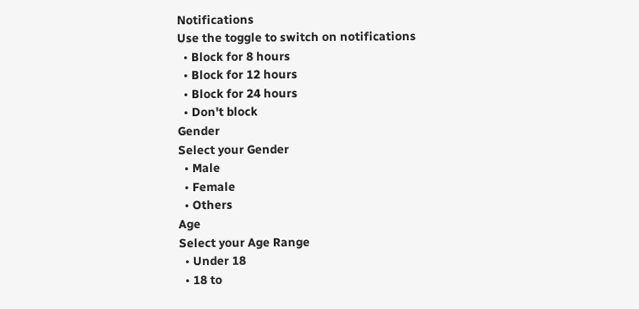Notifications
Use the toggle to switch on notifications
  • Block for 8 hours
  • Block for 12 hours
  • Block for 24 hours
  • Don't block
Gender
Select your Gender
  • Male
  • Female
  • Others
Age
Select your Age Range
  • Under 18
  • 18 to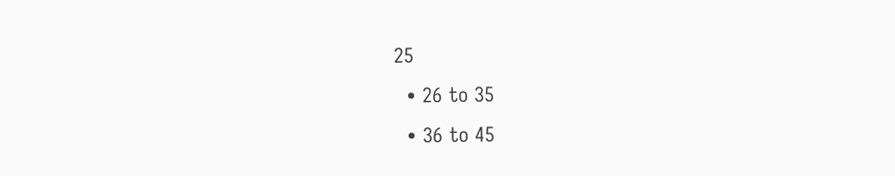25
  • 26 to 35
  • 36 to 45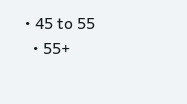• 45 to 55
  • 55+